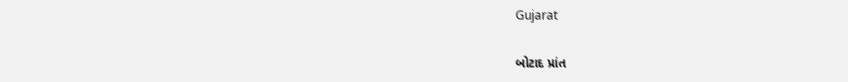Gujarat

બોટાદ પ્રાંત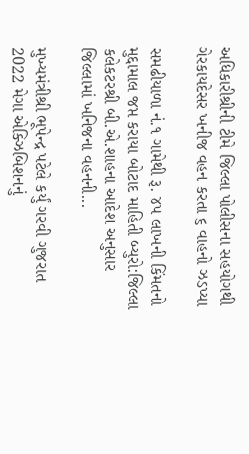અધિકારીશ્રીની ટીમે જિલ્લા પોલીસના સહયોગથી ગેરકાયદેસર ખનીજ વહન કરતા ૬ વાહનો ઝડપ્યા

સમઢીયાળા નં.૧ ગામેથી રૂ. ૪૫ લાખની કિંમતનો મુદ્દામાલ જપ્ત કરાયા બોટાદ માહિતી બ્યુરો:જિલ્લા કલેકટરશ્રી બી.એ.શાહના આદેશ અનુસાર જિલ્લામાં ખનિજના વહનની...

મુખ્યમંત્રીશ્રી ભૂપેન્દ્ર પટેલે કર્યું ગરવી ગુજરાત 2022 મેગા એક્ઝિબિશનનું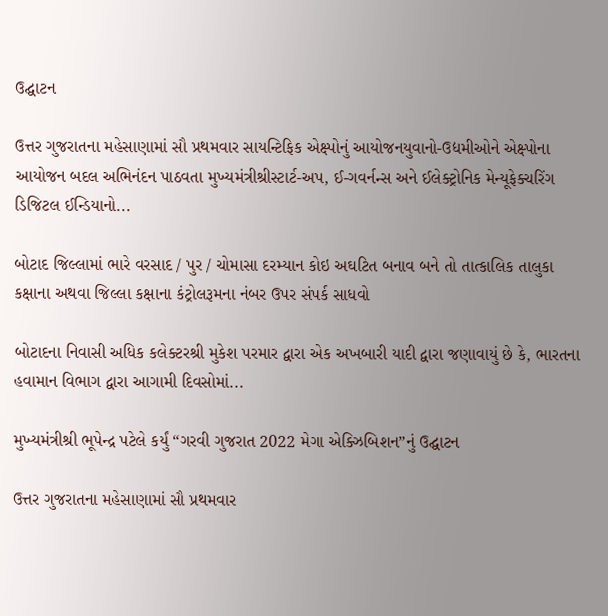ઉદ્ઘાટન

ઉત્તર ગુજરાતના મહેસાણામાં સૌ પ્રથમવાર સાયન્ટિફિક એક્ષ્પોનું આયોજનયુવાનો-ઉદ્યમીઓને એક્ષ્પોના આયોજન બદલ અભિનંદન પાઠવતા મુખ્યમંત્રીશ્રીસ્ટાર્ટ-અપ, ઈ-ગવર્નન્સ અને ઈલેક્ટ્રોનિક મેન્યૂફેક્ચરિંગ ડિજિટલ ઈન્ડિયાનો...

બોટાદ જિલ્લામાં ભારે વરસાદ / પુર / ચોમાસા દરમ્યાન કોઇ અઘટિત બનાવ બને તો તાત્કાલિક તાલુકા કક્ષાના અથવા જિલ્લા કક્ષાના કંટ્રોલરૂમના નંબર ઉપર સંપર્ક સાધવો

બોટાદના નિવાસી અધિક કલેક્ટરશ્રી મુકેશ પરમાર દ્વારા એક અખબારી યાદી દ્વારા જણાવાયું છે કે, ભારતના હવામાન વિભાગ દ્વારા આગામી દિવસોમાં...

મુખ્યમંત્રીશ્રી ભૂપેન્દ્ર પટેલે કર્યું “ગરવી ગુજરાત 2022 મેગા એક્ઝિબિશન”નું ઉદ્ઘાટન

ઉત્તર ગુજરાતના મહેસાણામાં સૌ પ્રથમવાર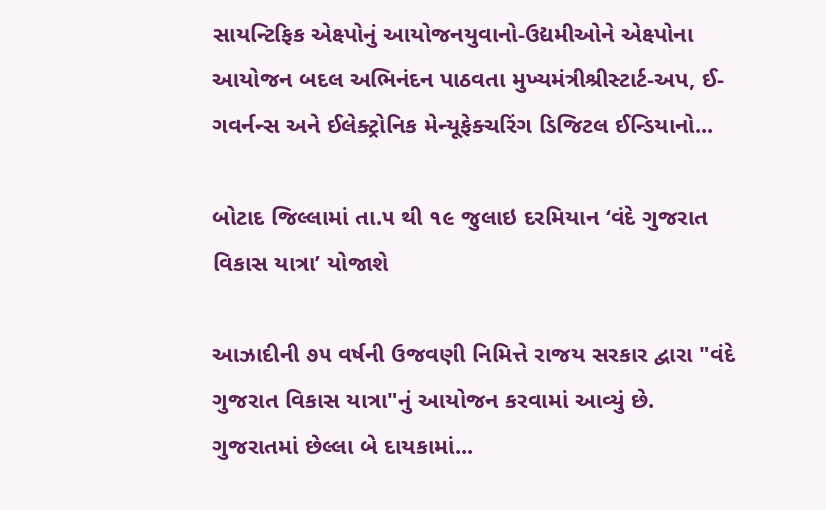સાયન્ટિફિક એક્ષ્પોનું આયોજનયુવાનો-ઉદ્યમીઓને એક્ષ્પોના આયોજન બદલ અભિનંદન પાઠવતા મુખ્યમંત્રીશ્રીસ્ટાર્ટ-અપ, ઈ-ગવર્નન્સ અને ઈલેક્ટ્રોનિક મેન્યૂફેક્ચરિંગ ડિજિટલ ઈન્ડિયાનો...

બોટાદ જિલ્લામાં તા.૫ થી ૧૯ જુલાઇ દરમિયાન ‘વંદે ગુજરાત વિકાસ યાત્રા’ યોજાશે

આઝાદીની ૭૫ વર્ષની ઉજવણી નિમિત્તે રાજય સરકાર દ્વારા "વંદે ગુજરાત વિકાસ યાત્રા"નું આયોજન કરવામાં આવ્યું છે. ગુજરાતમાં છેલ્લા બે દાયકામાં...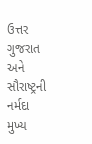ઉત્તર ગુજરાત અને સૌરાષ્ટ્રની નર્મદા મુખ્ય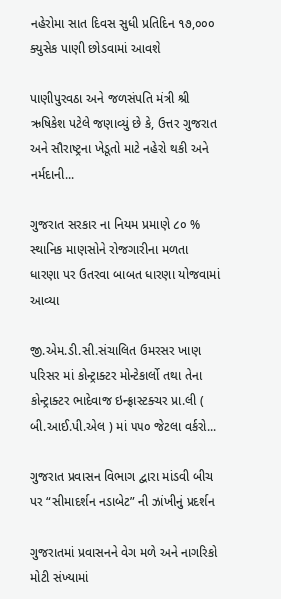નહેરોમા સાત દિવસ સુધી પ્રતિદિન ૧૭,૦૦૦ ક્યુસેક પાણી છોડવામાં આવશે

પાણીપુરવઠા અને જળસંપતિ મંત્રી શ્રી ઋષિકેશ પટેલે જણાવ્યું છે કે, ઉત્તર ગુજરાત અને સૌરાષ્ટ્રના ખેડૂતો માટે નહેરો થકી અને નર્મદાની...

ગુજરાત સરકાર ના નિયમ પ્રમાણે ૮૦ % સ્થાનિક માણસોને રોજગારીના મળતા ધારણા પર ઉતરવા બાબત ધારણા યોજવામાં આવ્યા

જી.એમ.ડી.સી.સંચાલિત ઉમરસર ખાણ પરિસર માં કોન્ટ્રાક્ટર મોન્ટેકાર્લો તથા તેના કોન્ટ્રાક્ટર ભાદેવાજ ઇન્ફ્રાસ્ટક્ચર પ્રા.લી ( બી.આઈ.પી.એલ ) માં ૫૫૦ જેટલા વર્કરો...

ગુજરાત પ્રવાસન વિભાગ દ્વારા માંડવી બીચ પર “સીમાદર્શન નડાબેટ” ની ઝાંખીનું પ્રદર્શન

ગુજરાતમાં પ્રવાસનને વેગ મળે અને નાગરિકો મોટી સંખ્યામાં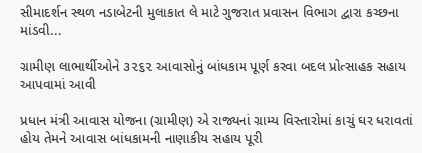સીમાદર્શન સ્થળ નડાબેટની મુલાકાત લે માટે ગુજરાત પ્રવાસન વિભાગ દ્વારા કચ્છના માંડવી...

ગ્રામીણ લાભાર્થીઓને ૩૨૬૨ આવાસોનું બાંધકામ પૂર્ણ કરવા બદલ પ્રોત્સાહક સહાય આપવામાં આવી

પ્રધાન મંત્રી આવાસ યોજના (ગ્રામીણ) એ રાજ્યનાં ગ્રામ્ય વિસ્તારોમાં કાચું ઘર ધરાવતાં હોય તેમને આવાસ બાંધકામની નાણાકીય સહાય પૂરી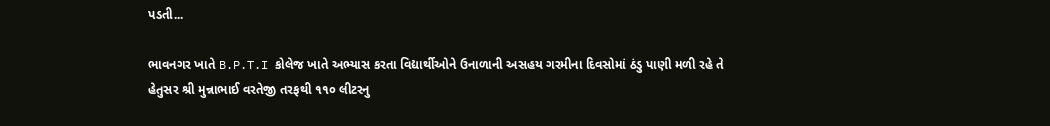પડતી...

ભાવનગર ખાતે B.P.T.I કોલેજ ખાતે અભ્યાસ કરતા વિદ્યાર્થીઓને ઉનાળાની અસહય ગરમીના દિવસોમાં ઠંડુ પાણી મળી રહે તે હેતુસર શ્રી મુન્નાભાઈ વરતેજી તરફથી ૧૧૦ લીટરનુ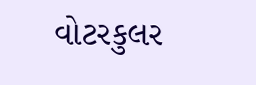વોટરકુલર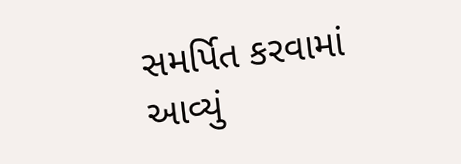સમર્પિત કરવામાં આવ્યું